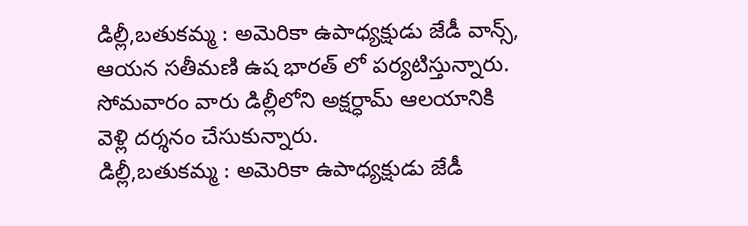డిల్లీ,బతుకమ్మ : అమెరికా ఉపాధ్యక్షుడు జేడీ వాన్స్, ఆయన సతీమణి ఉష భారత్ లో పర్యటిస్తున్నారు. సోమవారం వారు డిల్లీలోని అక్షర్ధామ్ ఆలయానికి వెళ్లి దర్శనం చేసుకున్నారు.
డిల్లీ,బతుకమ్మ : అమెరికా ఉపాధ్యక్షుడు జేడీ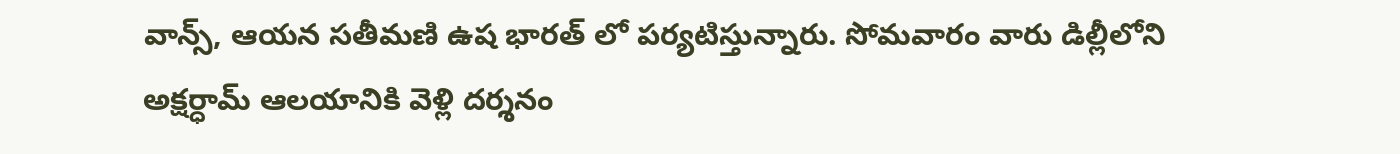వాన్స్, ఆయన సతీమణి ఉష భారత్ లో పర్యటిస్తున్నారు. సోమవారం వారు డిల్లీలోని అక్షర్ధామ్ ఆలయానికి వెళ్లి దర్శనం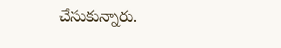చేసుకున్నారు.